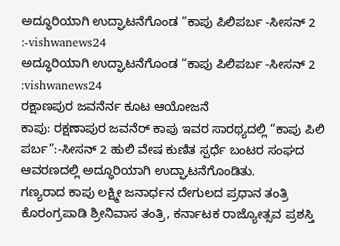ಅದ್ಧೂರಿಯಾಗಿ ಉದ್ಘಾಟನೆಗೊಂಡ “ಕಾಪು ಪಿಲಿಪರ್ಬ -ಸೀಸನ್ 2 :-vishwanews24
ಅದ್ಧೂರಿಯಾಗಿ ಉದ್ಘಾಟನೆಗೊಂಡ “ಕಾಪು ಪಿಲಿಪರ್ಬ -ಸೀಸನ್ 2 :vishwanews24
ರಕ್ಷಾಣಪುರ ಜವನೆರ್ನ ಕೂಟ ಆಯೋಜನೆ
ಕಾಪು: ರಕ್ಷಣಾಪುರ ಜವನೆರ್ ಕಾಪು ಇವರ ಸಾರಥ್ಯದಲ್ಲಿ “ಕಾಪು ಪಿಲಿ ಪರ್ಬ”:-ಸೀಸನ್ 2 ಹುಲಿ ವೇಷ ಕುಣಿತ ಸ್ಪರ್ಧೆ ಬಂಟರ ಸಂಘದ ಆವರಣದಲ್ಲಿ ಅದ್ಧೂರಿಯಾಗಿ ಉದ್ಘಾಟನೆಗೊಂಡಿತು.
ಗಣ್ಯರಾದ ಕಾಪು ಲಕ್ಷ್ಮೀ ಜನಾರ್ಧನ ದೇಗುಲದ ಪ್ರಧಾನ ತಂತ್ರಿ ಕೊರಂಗ್ರಪಾಡಿ ಶ್ರೀನಿವಾಸ ತಂತ್ರಿ, ಕರ್ನಾಟಕ ರಾಜ್ಯೋತ್ಸವ ಪ್ರಶಸ್ತಿ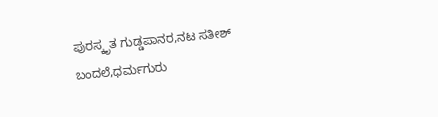ಪುರಸ್ಕೃತ ಗುಡ್ಡಪಾನರ,ನಟ ಸತೀಶ್ ಬಂದಲೆ,ಧರ್ಮಗುರು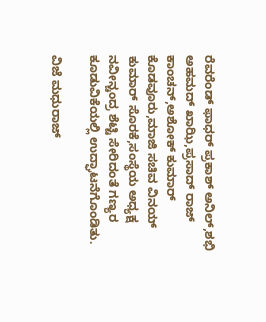ರೆವರೆಂಡ್ ಫಾಧರ್ ಪ್ರಕಾಶ್ ಅನಿಲ್,ಶಭಿ ಅಹಮದ್ ಖಾಝಿ,ಪ್ರಸಾದ್ ರಾಜ್ ಕಾಂಚನ್,ಅಶೋಕ್ ಕುಮಾರ್ ಕೊಡವೂರು,ಮಾಜಿ ಸಚಿವ ವಿನಯ್ ಕುಮಾರ್ ಸೊರಕೆ,ಸಂಸ್ಥೆಯ ಅಧ್ಯಕ್ಷ ನವೀನ್ಚಂದ್ರ ಶೆಟ್ಟಿ ಸೇರಿದಂತೆ ಗಣ್ಯರ ಕೂಡುವಿಕೆಯಲ್ಲಿ ಉದ್ಘಾಟನೆಗೊಂಡಿತು.

ವಿಜೆ ಮಧುರಾಜ್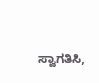ಸ್ವಾಗತಿಸಿ,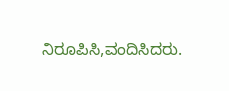ನಿರೂಪಿಸಿ,ವಂದಿಸಿದರು.